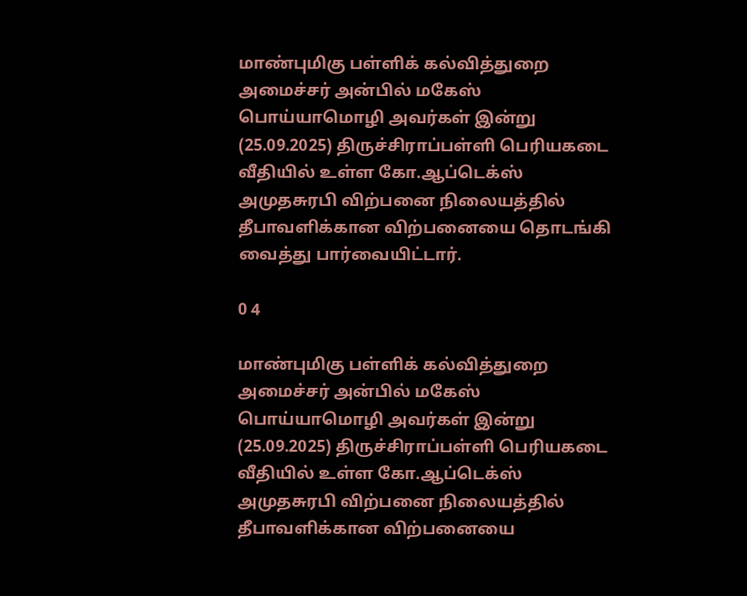மாண்புமிகு பள்ளிக் கல்வித்துறை அமைச்சர் அன்பில் மகேஸ் பொய்யாமொழி அவர்கள் இன்று (25.09.2025) திருச்சிராப்பள்ளி பெரியகடை வீதியில் உள்ள கோ.ஆப்டெக்ஸ் அமுதசுரபி விற்பனை நிலையத்தில் தீபாவளிக்கான விற்பனையை தொடங்கி வைத்து பார்வையிட்டார்.

0 4

மாண்புமிகு பள்ளிக் கல்வித்துறை அமைச்சர் அன்பில் மகேஸ் பொய்யாமொழி அவர்கள் இன்று (25.09.2025) திருச்சிராப்பள்ளி பெரியகடை வீதியில் உள்ள கோ.ஆப்டெக்ஸ் அமுதசுரபி விற்பனை நிலையத்தில் தீபாவளிக்கான விற்பனையை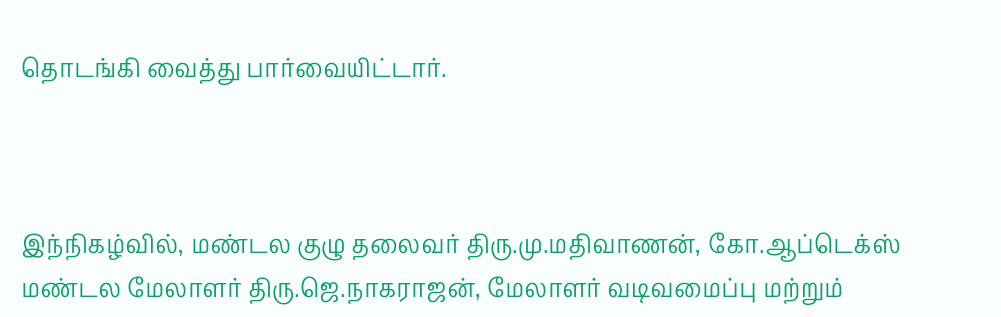தொடங்கி வைத்து பார்வையிட்டார்.



இந்நிகழ்வில், மண்டல குழு தலைவர் திரு.மு.மதிவாணன், கோ.ஆப்டெக்ஸ் மண்டல மேலாளர் திரு.ஜெ.நாகராஜன், மேலாளர் வடிவமைப்பு மற்றும்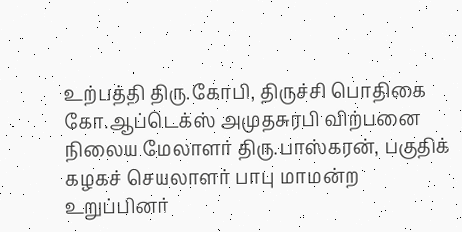உற்பத்தி திரு.கோபி, திருச்சி பொதிகை கோ.ஆப்டெக்ஸ் அமுதசுரபி விற்பனை நிலைய மேலாளர் திரு.பாஸ்கரன், பகுதிக் கழகச் செயலாளர் பாபு மாமன்ற உறுப்பினர்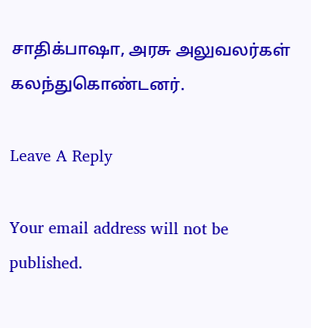சாதிக்பாஷா, அரசு அலுவலர்கள் கலந்துகொண்டனர்.

Leave A Reply

Your email address will not be published.